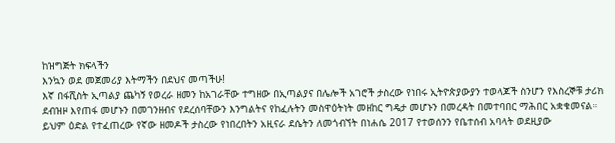ከዝግጅት ክፍላችን
እንኳን ወደ መጀመሪያ እትማችን በደህና መጣችሁ!
እኛ በፋሺስት ኢጣልያ ጨካኝ የወረራ ዘመን ከአገራቸው ተግዘው በኢጣልያና በሌሎች አገሮች ታስረው የነበሩ ኢትዮጵያውያን ተወላጆች ስንሆን የእስረኞቹ ታሪክ ደብዝዞ እየጠፋ መሆኑን በመገንዘብና የደረሰባቸውን እንግልትና የከፈሉትን መስዋዕትነት መዘከር ግዴታ መሆኑን በመረዳት በመተባበር ማሕበር አቋቁመናል።
ይህም ዕድል የተፈጠረው የኛው ዘመዶች ታስረው የነበረበትን አዚናራ ደሴትን ለመጎብኘት በነሐሴ 2017 የተወሰንን የቤተሰብ አባላት ወደዚያው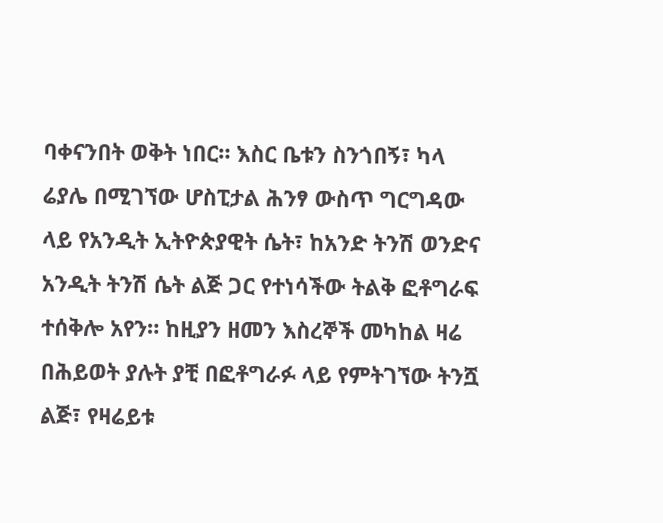ባቀናንበት ወቅት ነበር። እስር ቤቱን ስንጎበኝ፣ ካላ ሬያሌ በሚገኘው ሆስፒታል ሕንፃ ውስጥ ግርግዳው ላይ የአንዲት ኢትዮጵያዊት ሴት፣ ከአንድ ትንሽ ወንድና አንዲት ትንሽ ሴት ልጅ ጋር የተነሳችው ትልቅ ፎቶግራፍ ተሰቅሎ አየን። ከዚያን ዘመን እስረኞች መካከል ዛሬ በሕይወት ያሉት ያቺ በፎቶግራፉ ላይ የምትገኘው ትንሿ ልጅ፣ የዛሬይቱ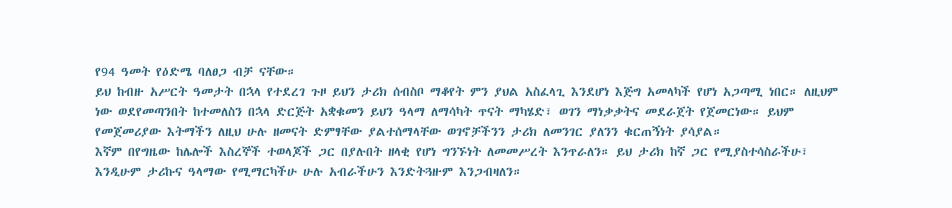የ94 ዓመት የዕድሜ ባለፀጋ ብቻ ናቸው።
ይህ ከብዙ አሥርት ዓመታት በኋላ የተደረገ ጉዞ ይህን ታሪክ ሰብስቦ ማቆየት ምን ያህል አስፈላጊ እንደሆነ እጅግ አመላካች የሆነ አጋጣሚ ነበር። ለዚህም ነው ወደየመጣንበት ከተመለስን በኋላ ድርጅት አቋቁመን ይህን ዓላማ ለማሳካት ጥናት ማካሄድ፣ ወገን ማነቃቃትና መደራጀት የጀመርነው። ይህም የመጀመሪያው እትማችን ለዚህ ሁሉ ዘመናት ድምፃቸው ያልተሰማላቸው ወገኖቻችንን ታሪክ ለመንገር ያለንን ቁርጠኝነት ያሳያል።
እኛም በየግዜው ከሌሎች እስረኞች ተወላጆች ጋር በያሉበት ዘላቂ የሆነ ግንኙነት ለመመሥረት እንጥራለን። ይህ ታሪክ ከኛ ጋር የሚያስተሳስራችሁ፣ እንዲሁም ታሪኩና ዓላማው የሚማርካችሁ ሁሉ አብራችሁን እንድትጓዙም እንጋብዛለን።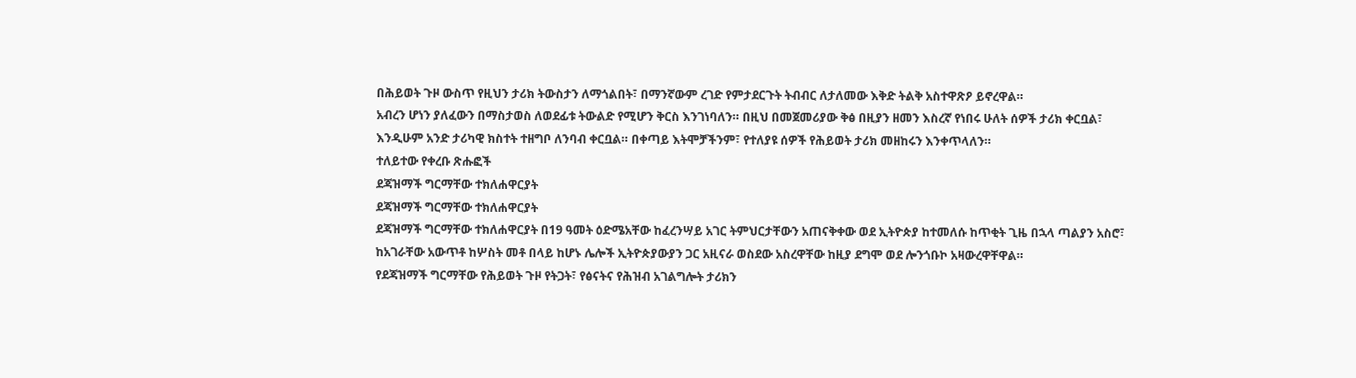በሕይወት ጉዞ ውስጥ የዚህን ታሪክ ትውስታን ለማጎልበት፣ በማንኛውም ረገድ የምታደርጉት ትብብር ለታለመው እቅድ ትልቅ አስተዋጽዖ ይኖረዋል።
አብረን ሆነን ያለፈውን በማስታወስ ለወደፊቱ ትውልድ የሚሆን ቅርስ እንገነባለን። በዚህ በመጀመሪያው ቅፅ በዚያን ዘመን እስረኛ የነበሩ ሁለት ሰዎች ታሪክ ቀርቧል፣ እንዲሁም አንድ ታሪካዊ ክስተት ተዘግቦ ለንባብ ቀርቧል። በቀጣይ እትሞቻችንም፣ የተለያዩ ሰዎች የሕይወት ታሪክ መዘከሩን እንቀጥላለን።
ተለይተው የቀረቡ ጽሑፎች
ደጃዝማች ግርማቸው ተክለሐዋርያት
ደጃዝማች ግርማቸው ተክለሐዋርያት
ደጃዝማች ግርማቸው ተክለሐዋርያት በ19 ዓመት ዕድሜአቸው ከፈረንሣይ አገር ትምህርታቸውን አጠናቅቀው ወደ ኢትዮጵያ ከተመለሱ ከጥቂት ጊዜ በኋላ ጣልያን አስሮ፣ ከአገራቸው አውጥቶ ከሦስት መቶ በላይ ከሆኑ ሌሎች ኢትዮጵያውያን ጋር አዚናራ ወስደው አስረዋቸው ከዚያ ደግሞ ወደ ሎንጎቡኮ አዛውረዋቸዋል።
የደጃዝማች ግርማቸው የሕይወት ጉዞ የትጋት፣ የፅናትና የሕዝብ አገልግሎት ታሪክን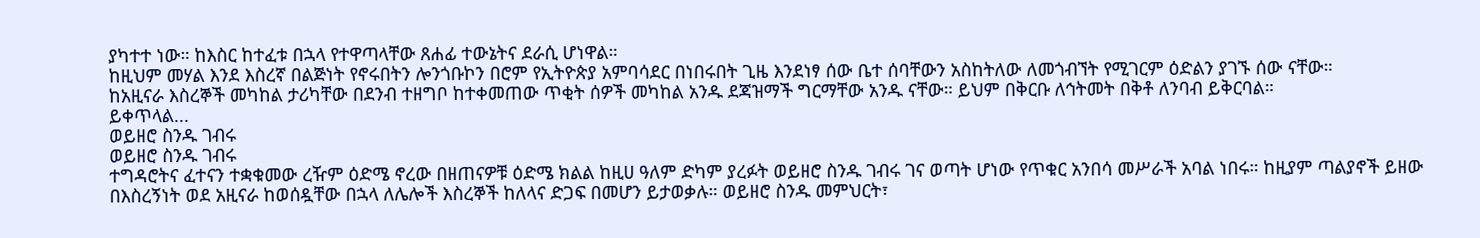ያካተተ ነው። ከእስር ከተፈቱ በኋላ የተዋጣላቸው ጸሐፊ ተውኔትና ደራሲ ሆነዋል።
ከዚህም መሃል እንደ እስረኛ በልጅነት የኖሩበትን ሎንጎቡኮን በሮም የኢትዮጵያ አምባሳደር በነበሩበት ጊዜ እንደነፃ ሰው ቤተ ሰባቸውን አስከትለው ለመጎብኘት የሚገርም ዕድልን ያገኙ ሰው ናቸው።
ከአዚናራ እስረኞች መካከል ታሪካቸው በደንብ ተዘግቦ ከተቀመጠው ጥቂት ሰዎች መካከል አንዱ ደጃዝማች ግርማቸው አንዱ ናቸው። ይህም በቅርቡ ለኅትመት በቅቶ ለንባብ ይቅርባል።
ይቀጥላል...
ወይዘሮ ስንዱ ገብሩ
ወይዘሮ ስንዱ ገብሩ
ተግዳሮትና ፈተናን ተቋቁመው ረዥም ዕድሜ ኖረው በዘጠናዎቹ ዕድሜ ክልል ከዚሀ ዓለም ድካም ያረፉት ወይዘሮ ስንዱ ገብሩ ገና ወጣት ሆነው የጥቁር አንበሳ መሥራች አባል ነበሩ። ከዚያም ጣልያኖች ይዘው በእስረኝነት ወደ አዚናራ ከወሰዷቸው በኋላ ለሌሎች እስረኞች ከለላና ድጋፍ በመሆን ይታወቃሉ። ወይዘሮ ስንዱ መምህርት፣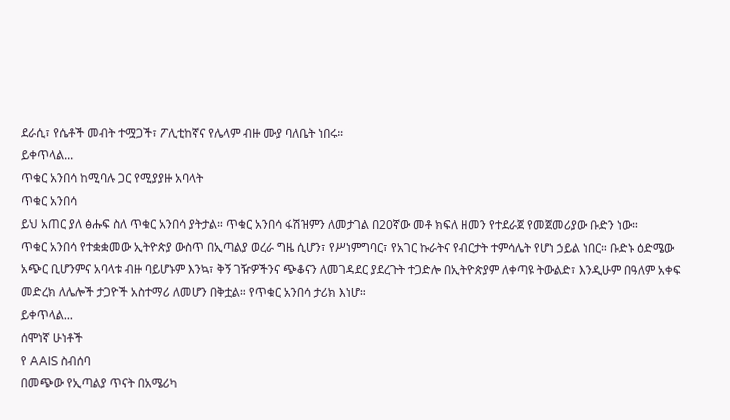ደራሲ፣ የሴቶች መብት ተሟጋች፣ ፖሊቲከኛና የሌላም ብዙ ሙያ ባለቤት ነበሩ።
ይቀጥላል...
ጥቁር አንበሳ ከሚባሉ ጋር የሚያያዙ አባላት
ጥቁር አንበሳ
ይህ አጠር ያለ ፅሑፍ ስለ ጥቁር አንበሳ ያትታል። ጥቁር አንበሳ ፋሽዝምን ለመታገል በ20ኛው መቶ ክፍለ ዘመን የተደራጀ የመጀመሪያው ቡድን ነው።
ጥቁር አንበሳ የተቋቋመው ኢትዮጵያ ውስጥ በኢጣልያ ወረራ ግዜ ሲሆን፣ የሥነምግባር፣ የአገር ኩራትና የብርታት ተምሳሌት የሆነ ኃይል ነበር። ቡድኑ ዕድሜው አጭር ቢሆንምና አባላቱ ብዙ ባይሆኑም እንኳ፣ ቅኝ ገዥዎችንና ጭቆናን ለመገዳደር ያደረጉት ተጋድሎ በኢትዮጵያም ለቀጣዩ ትውልድ፣ እንዲሁም በዓለም አቀፍ መድረክ ለሌሎች ታጋዮች አስተማሪ ለመሆን በቅቷል። የጥቁር አንበሳ ታሪክ እነሆ።
ይቀጥላል...
ሰሞነኛ ሁነቶች
የ AAIS ስብሰባ
በመጭው የኢጣልያ ጥናት በአሜሪካ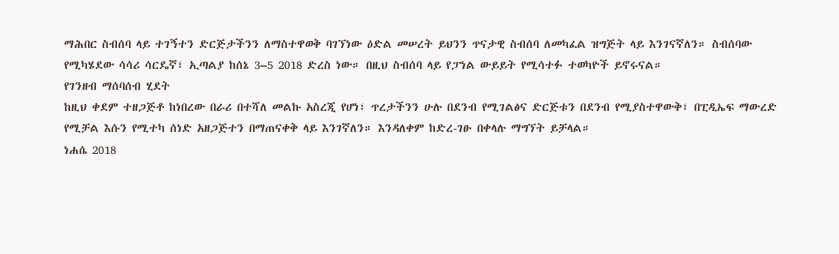ማሕበር ስብሰባ ላይ ተገኝተን ድርጅታችንን ለማስተዋወቅ ባገኘነው ዕድል መሠረት ይህንን ጥናታዊ ስብሰባ ለመካፈል ዝግጅት ላይ እንገናኛለን። ስብሰባው የሚካሄደው ሳሳሪ ሳርዴኛ፣ ኢጣልያ ከሰኔ 3–5 2018 ድረስ ነው። በዚህ ስብሰባ ላይ የፓነል ውይይት የሚሳተፉ ተወካዮች ይኖሩናል።
የገንዘብ ማሰባሰብ ሂደት
ከዚህ ቀደም ተዘጋጅቶ ከነበረው በራሪ በተሻለ መልኩ አስረጂ የሆነ፣ ጥረታችንን ሁሉ በደንብ የሚገልፅና ድርጅቱን በደንብ የሚያስተዋውቅ፣ በፒዲኤፍ ማውረድ የሚቻል እሱን የሚተካ ሰነድ አዘጋጅተን በማጠናቀቅ ላይ እንገኛለን። እንዳለቀም ከድረ-ገፁ በቀላሉ ማግኘት ይቻላል።
ነሐሴ 2018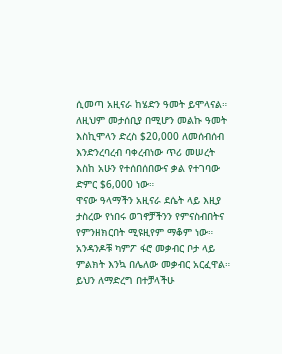ሲመጣ አዚናራ ከሄድን ዓመት ይሞላናል። ለዚህም መታሰቢያ በሚሆን መልኩ ዓመት እስኪሞላን ድረስ $20,000 ለመሰብሰብ እንድንረባረብ ባቀረብነው ጥሪ መሠረት እስከ አሁን የተሰበሰበውና ቃል የተገባው ድምር $6,000 ነው።
ዋናው ዓላማችን አዚናራ ደሴት ላይ እዚያ ታስረው የነበሩ ወገኖቻችንን የምናስብበትና የምንዘክርበት ሚዩዚየም ማቆም ነው። አንዳንዶቹ ካምፖ ፋሮ መቃብር ቦታ ላይ ምልክት እንኳ በሌለው መቃብር አርፈዋል። ይህን ለማድረግ በተቻላችሁ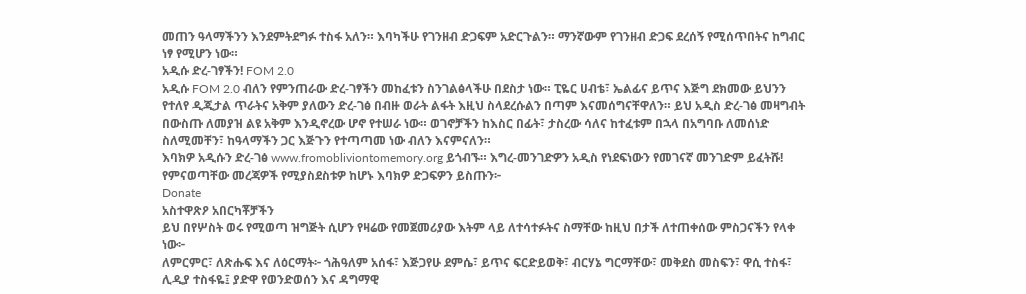መጠን ዓላማችንን እንደምትደግፉ ተስፋ አለን። እባካችሁ የገንዘብ ድጋፍም አድርጉልን። ማንኛውም የገንዘብ ድጋፍ ደረሰኝ የሚሰጥበትና ከግብር ነፃ የሚሆን ነው።
አዲሱ ድረ-ገፃችን! FOM 2.0
አዲሱ FOM 2.0 ብለን የምንጠራው ድረ-ገፃችን መከፈቱን ስንገልፅላችሁ በደስታ ነው። ፒዬር ሀብቴ፣ ኤልፊና ይጥና እጅግ ደክመው ይህንን የተለየ ዲጂታል ጥራትና አቅም ያለውን ድረ-ገፅ በብዙ ወራት ልፋት እዚህ ስላደረሱልን በጣም እናመሰግናቸዋለን። ይህ አዲስ ድረ-ገፅ መዛግብት በውስጡ ለመያዝ ልዩ አቅም እንዲኖረው ሆኖ የተሠራ ነው። ወገኖቻችን ከእስር በፊት፣ ታስረው ሳለና ከተፈቱም በኋላ በአግባቡ ለመሰነድ ስለሚመቸን፣ ከዓላማችን ጋር እጅጉን የተጣጣመ ነው ብለን እናምናለን።
እባክዎ አዲሱን ድረ-ገፅ www.fromobliviontomemory.org ይጎብኙ። እግረ-መንገድዎን አዲስ የነደፍነውን የመገናኛ መንገድም ይፈትሹ!
የምናወጣቸው መረጃዎች የሚያስደስቱዎ ከሆኑ እባክዎ ድጋፍዎን ይስጡን፦
Donate
አስተዋጽዖ አበርካቾቻችን
ይህ በየሦስት ወሩ የሚወጣ ዝግጅት ሲሆን የዛሬው የመጀመሪያው እትም ላይ ለተሳተፉትና ስማቸው ከዚህ በታች ለተጠቀሰው ምስጋናችን የላቀ ነው፦
ለምርምር፣ ለጽሑፍ እና ለዕርማት፦ ጎሕዓለም አሰፋ፣ እጅጋየሁ ደምሴ፣ ይጥና ፍርድይወቅ፣ ብርሃኔ ግርማቸው፣ መቅደስ መስፍን፣ ዋሲ ተስፋ፣ ሊዲያ ተስፋዬ፤ ያድዋ የወንድወሰን እና ዳግማዊ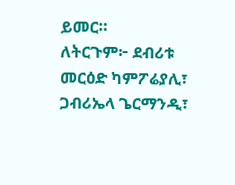ይመር።
ለትርጉም፦ ደብሪቱ መርዕድ ካምፖሬያሊ፣ ጋብሪኤላ ጌርማንዲ፣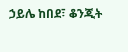ኃይሌ ከበደ፣ ቆንጂት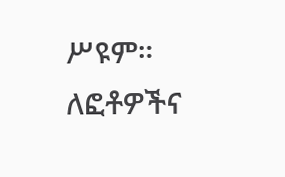ሥዩም።
ለፎቶዎችና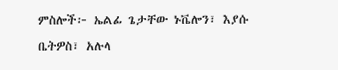ምስሎች፦ ኤልፊ ጌታቸው ኑቬሎን፣ እያሱ ቤትዎስ፣ አሉላ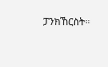ፓንክኸርስት።